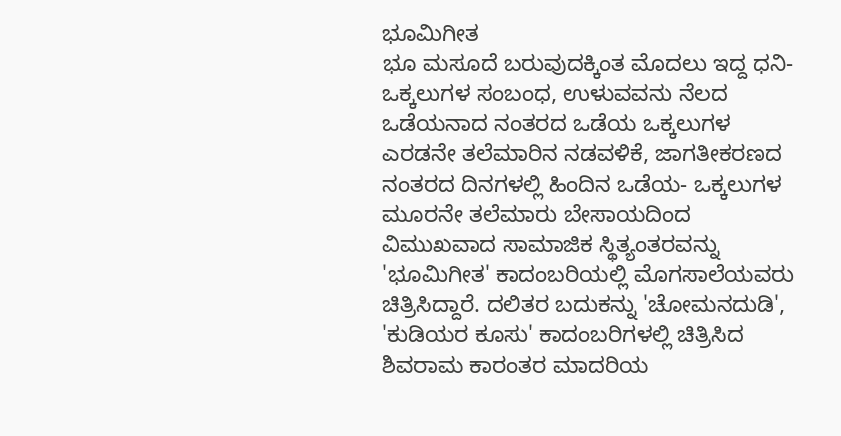ಭೂಮಿಗೀತ
ಭೂ ಮಸೂದೆ ಬರುವುದಕ್ಕಿಂತ ಮೊದಲು ಇದ್ದ ಧನಿ-ಒಕ್ಕಲುಗಳ ಸಂಬಂಧ, ಉಳುವವನು ನೆಲದ ಒಡೆಯನಾದ ನಂತರದ ಒಡೆಯ ಒಕ್ಕಲುಗಳ ಎರಡನೇ ತಲೆಮಾರಿನ ನಡವಳಿಕೆ, ಜಾಗತೀಕರಣದ ನಂತರದ ದಿನಗಳಲ್ಲಿ ಹಿಂದಿನ ಒಡೆಯ- ಒಕ್ಕಲುಗಳ ಮೂರನೇ ತಲೆಮಾರು ಬೇಸಾಯದಿಂದ ವಿಮುಖವಾದ ಸಾಮಾಜಿಕ ಸ್ಥಿತ್ಯಂತರವನ್ನು 'ಭೂಮಿಗೀತ' ಕಾದಂಬರಿಯಲ್ಲಿ ಮೊಗಸಾಲೆಯವರು ಚಿತ್ರಿಸಿದ್ದಾರೆ. ದಲಿತರ ಬದುಕನ್ನು 'ಚೋಮನದುಡಿ', 'ಕುಡಿಯರ ಕೂಸು' ಕಾದಂಬರಿಗಳಲ್ಲಿ ಚಿತ್ರಿಸಿದ ಶಿವರಾಮ ಕಾರಂತರ ಮಾದರಿಯ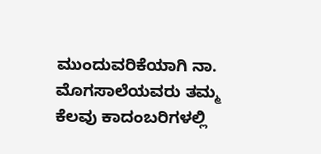ಮುಂದುವರಿಕೆಯಾಗಿ ನಾ. ಮೊಗಸಾಲೆಯವರು ತಮ್ಮ ಕೆಲವು ಕಾದಂಬರಿಗಳಲ್ಲಿ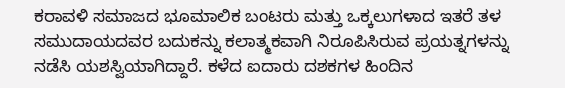ಕರಾವಳಿ ಸಮಾಜದ ಭೂಮಾಲಿಕ ಬಂಟರು ಮತ್ತು ಒಕ್ಕಲುಗಳಾದ ಇತರೆ ತಳ ಸಮುದಾಯದವರ ಬದುಕನ್ನು ಕಲಾತ್ಮಕವಾಗಿ ನಿರೂಪಿಸಿರುವ ಪ್ರಯತ್ನಗಳನ್ನು ನಡೆಸಿ ಯಶಸ್ವಿಯಾಗಿದ್ದಾರೆ. ಕಳೆದ ಐದಾರು ದಶಕಗಳ ಹಿಂದಿನ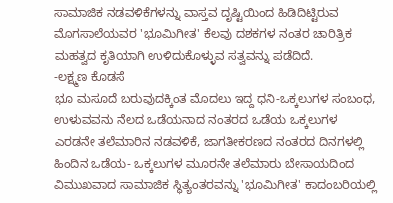ಸಾಮಾಜಿಕ ನಡವಳಿಕೆಗಳನ್ನು ವಾಸ್ತವ ದೃಷ್ಟಿಯಿಂದ ಹಿಡಿದಿಟ್ಟಿರುವ ಮೊಗಸಾಲೆಯವರ 'ಭೂಮಿಗೀತ' ಕೆಲವು ದಶಕಗಳ ನಂತರ ಚಾರಿತ್ರಿಕ ಮಹತ್ವದ ಕೃತಿಯಾಗಿ ಉಳಿದುಕೊಳ್ಳುವ ಸತ್ವವನ್ನು ಪಡೆದಿದೆ.
-ಲಕ್ಷ್ಮಣ ಕೊಡಸೆ
ಭೂ ಮಸೂದೆ ಬರುವುದಕ್ಕಿಂತ ಮೊದಲು ಇದ್ದ ಧನಿ-ಒಕ್ಕಲುಗಳ ಸಂಬಂಧ, ಉಳುವವನು ನೆಲದ ಒಡೆಯನಾದ ನಂತರದ ಒಡೆಯ ಒಕ್ಕಲುಗಳ ಎರಡನೇ ತಲೆಮಾರಿನ ನಡವಳಿಕೆ, ಜಾಗತೀಕರಣದ ನಂತರದ ದಿನಗಳಲ್ಲಿ ಹಿಂದಿನ ಒಡೆಯ- ಒಕ್ಕಲುಗಳ ಮೂರನೇ ತಲೆಮಾರು ಬೇಸಾಯದಿಂದ ವಿಮುಖವಾದ ಸಾಮಾಜಿಕ ಸ್ಥಿತ್ಯಂತರವನ್ನು 'ಭೂಮಿಗೀತ' ಕಾದಂಬರಿಯಲ್ಲಿ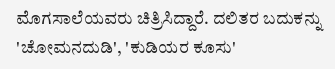ಮೊಗಸಾಲೆಯವರು ಚಿತ್ರಿಸಿದ್ದಾರೆ. ದಲಿತರ ಬದುಕನ್ನು 'ಚೋಮನದುಡಿ', 'ಕುಡಿಯರ ಕೂಸು'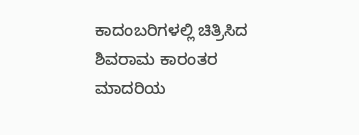ಕಾದಂಬರಿಗಳಲ್ಲಿ ಚಿತ್ರಿಸಿದ ಶಿವರಾಮ ಕಾರಂತರ ಮಾದರಿಯ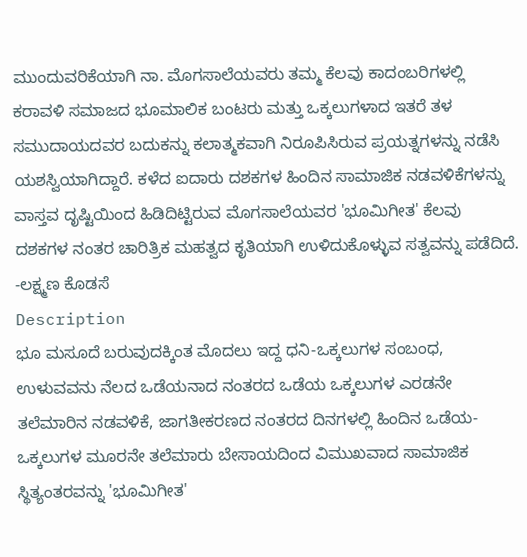ಮುಂದುವರಿಕೆಯಾಗಿ ನಾ. ಮೊಗಸಾಲೆಯವರು ತಮ್ಮ ಕೆಲವು ಕಾದಂಬರಿಗಳಲ್ಲಿ ಕರಾವಳಿ ಸಮಾಜದ ಭೂಮಾಲಿಕ ಬಂಟರು ಮತ್ತು ಒಕ್ಕಲುಗಳಾದ ಇತರೆ ತಳ ಸಮುದಾಯದವರ ಬದುಕನ್ನು ಕಲಾತ್ಮಕವಾಗಿ ನಿರೂಪಿಸಿರುವ ಪ್ರಯತ್ನಗಳನ್ನು ನಡೆಸಿ ಯಶಸ್ವಿಯಾಗಿದ್ದಾರೆ. ಕಳೆದ ಐದಾರು ದಶಕಗಳ ಹಿಂದಿನ ಸಾಮಾಜಿಕ ನಡವಳಿಕೆಗಳನ್ನು ವಾಸ್ತವ ದೃಷ್ಟಿಯಿಂದ ಹಿಡಿದಿಟ್ಟಿರುವ ಮೊಗಸಾಲೆಯವರ 'ಭೂಮಿಗೀತ' ಕೆಲವು ದಶಕಗಳ ನಂತರ ಚಾರಿತ್ರಿಕ ಮಹತ್ವದ ಕೃತಿಯಾಗಿ ಉಳಿದುಕೊಳ್ಳುವ ಸತ್ವವನ್ನು ಪಡೆದಿದೆ.
-ಲಕ್ಷ್ಮಣ ಕೊಡಸೆ
Description
ಭೂ ಮಸೂದೆ ಬರುವುದಕ್ಕಿಂತ ಮೊದಲು ಇದ್ದ ಧನಿ-ಒಕ್ಕಲುಗಳ ಸಂಬಂಧ, ಉಳುವವನು ನೆಲದ ಒಡೆಯನಾದ ನಂತರದ ಒಡೆಯ ಒಕ್ಕಲುಗಳ ಎರಡನೇ ತಲೆಮಾರಿನ ನಡವಳಿಕೆ, ಜಾಗತೀಕರಣದ ನಂತರದ ದಿನಗಳಲ್ಲಿ ಹಿಂದಿನ ಒಡೆಯ- ಒಕ್ಕಲುಗಳ ಮೂರನೇ ತಲೆಮಾರು ಬೇಸಾಯದಿಂದ ವಿಮುಖವಾದ ಸಾಮಾಜಿಕ ಸ್ಥಿತ್ಯಂತರವನ್ನು 'ಭೂಮಿಗೀತ'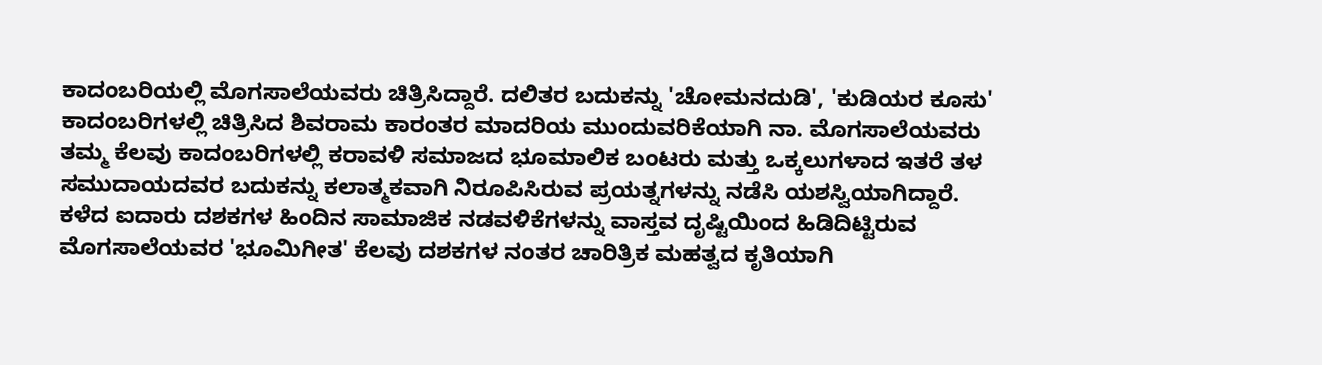ಕಾದಂಬರಿಯಲ್ಲಿ ಮೊಗಸಾಲೆಯವರು ಚಿತ್ರಿಸಿದ್ದಾರೆ. ದಲಿತರ ಬದುಕನ್ನು 'ಚೋಮನದುಡಿ', 'ಕುಡಿಯರ ಕೂಸು' ಕಾದಂಬರಿಗಳಲ್ಲಿ ಚಿತ್ರಿಸಿದ ಶಿವರಾಮ ಕಾರಂತರ ಮಾದರಿಯ ಮುಂದುವರಿಕೆಯಾಗಿ ನಾ. ಮೊಗಸಾಲೆಯವರು ತಮ್ಮ ಕೆಲವು ಕಾದಂಬರಿಗಳಲ್ಲಿ ಕರಾವಳಿ ಸಮಾಜದ ಭೂಮಾಲಿಕ ಬಂಟರು ಮತ್ತು ಒಕ್ಕಲುಗಳಾದ ಇತರೆ ತಳ ಸಮುದಾಯದವರ ಬದುಕನ್ನು ಕಲಾತ್ಮಕವಾಗಿ ನಿರೂಪಿಸಿರುವ ಪ್ರಯತ್ನಗಳನ್ನು ನಡೆಸಿ ಯಶಸ್ವಿಯಾಗಿದ್ದಾರೆ. ಕಳೆದ ಐದಾರು ದಶಕಗಳ ಹಿಂದಿನ ಸಾಮಾಜಿಕ ನಡವಳಿಕೆಗಳನ್ನು ವಾಸ್ತವ ದೃಷ್ಟಿಯಿಂದ ಹಿಡಿದಿಟ್ಟಿರುವ ಮೊಗಸಾಲೆಯವರ 'ಭೂಮಿಗೀತ' ಕೆಲವು ದಶಕಗಳ ನಂತರ ಚಾರಿತ್ರಿಕ ಮಹತ್ವದ ಕೃತಿಯಾಗಿ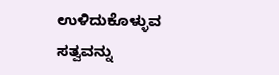ಉಳಿದುಕೊಳ್ಳುವ ಸತ್ವವನ್ನು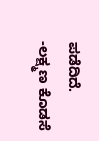ಪಡೆದಿದೆ.
-ಲಕ್ಷ್ಮಣ ಕೊಡಸೆ